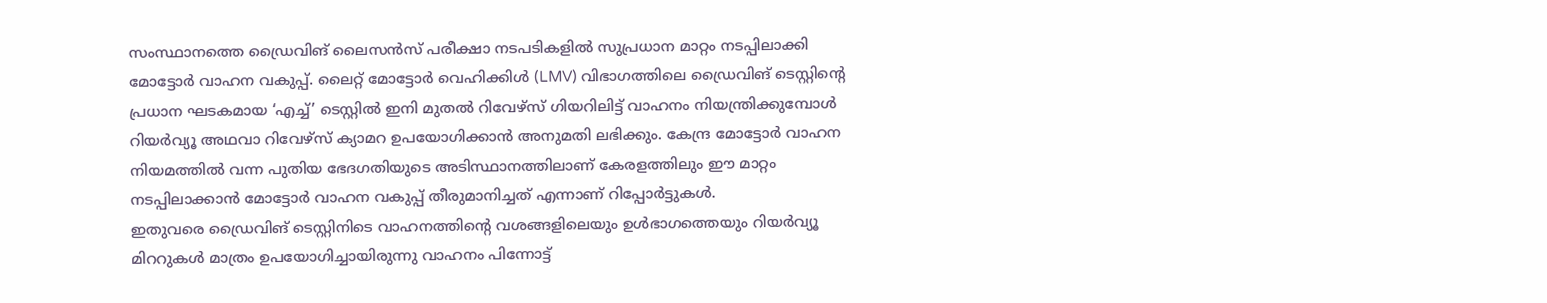സംസ്ഥാനത്തെ ഡ്രൈവിങ് ലൈസൻസ് പരീക്ഷാ നടപടികളിൽ സുപ്രധാന മാറ്റം നടപ്പിലാക്കി മോട്ടോർ വാഹന വകുപ്പ്. ലൈറ്റ് മോട്ടോർ വെഹിക്കിൾ (LMV) വിഭാഗത്തിലെ ഡ്രൈവിങ് ടെസ്റ്റിന്റെ പ്രധാന ഘടകമായ ‘എച്ച്’ ടെസ്റ്റിൽ ഇനി മുതൽ റിവേഴ്സ് ഗിയറിലിട്ട് വാഹനം നിയന്ത്രിക്കുമ്പോൾ റിയർവ്യൂ അഥവാ റിവേഴ്സ് ക്യാമറ ഉപയോഗിക്കാൻ അനുമതി ലഭിക്കും. കേന്ദ്ര മോട്ടോർ വാഹന നിയമത്തിൽ വന്ന പുതിയ ഭേദഗതിയുടെ അടിസ്ഥാനത്തിലാണ് കേരളത്തിലും ഈ മാറ്റം നടപ്പിലാക്കാൻ മോട്ടോർ വാഹന വകുപ്പ് തീരുമാനിച്ചത് എന്നാണ് റിപ്പോർട്ടുകൾ.
ഇതുവരെ ഡ്രൈവിങ് ടെസ്റ്റിനിടെ വാഹനത്തിന്റെ വശങ്ങളിലെയും ഉൾഭാഗത്തെയും റിയർവ്യൂ മിററുകൾ മാത്രം ഉപയോഗിച്ചായിരുന്നു വാഹനം പിന്നോട്ട്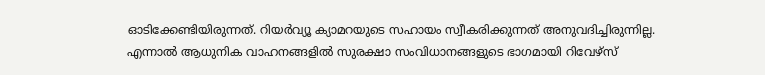ഓടിക്കേണ്ടിയിരുന്നത്. റിയർവ്യൂ ക്യാമറയുടെ സഹായം സ്വീകരിക്കുന്നത് അനുവദിച്ചിരുന്നില്ല. എന്നാൽ ആധുനിക വാഹനങ്ങളിൽ സുരക്ഷാ സംവിധാനങ്ങളുടെ ഭാഗമായി റിവേഴ്സ്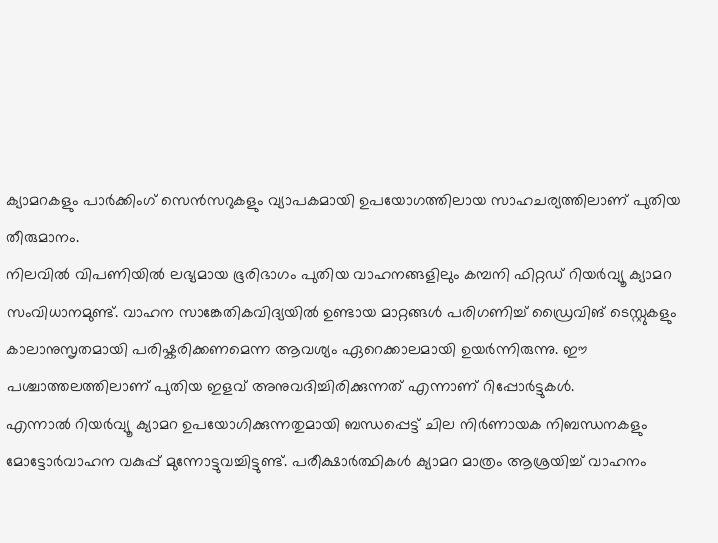ക്യാമറകളും പാർക്കിംഗ് സെൻസറുകളും വ്യാപകമായി ഉപയോഗത്തിലായ സാഹചര്യത്തിലാണ് പുതിയ തീരുമാനം.
നിലവിൽ വിപണിയിൽ ലഭ്യമായ ഭൂരിഭാഗം പുതിയ വാഹനങ്ങളിലും കമ്പനി ഫിറ്റഡ് റിയർവ്യൂ ക്യാമറ സംവിധാനമുണ്ട്. വാഹന സാങ്കേതികവിദ്യയിൽ ഉണ്ടായ മാറ്റങ്ങൾ പരിഗണിച്ച് ഡ്രൈവിങ് ടെസ്റ്റുകളും കാലാനുസൃതമായി പരിഷ്കരിക്കണമെന്ന ആവശ്യം ഏറെക്കാലമായി ഉയർന്നിരുന്നു. ഈ പശ്ചാത്തലത്തിലാണ് പുതിയ ഇളവ് അനുവദിച്ചിരിക്കുന്നത് എന്നാണ് റിപ്പോർട്ടുകൾ.
എന്നാൽ റിയർവ്യൂ ക്യാമറ ഉപയോഗിക്കുന്നതുമായി ബന്ധപ്പെട്ട് ചില നിർണായക നിബന്ധനകളും മോട്ടോർവാഹന വകുപ്പ് മുന്നോട്ടുവച്ചിട്ടുണ്ട്. പരീക്ഷാർത്ഥികൾ ക്യാമറ മാത്രം ആശ്രയിച്ച് വാഹനം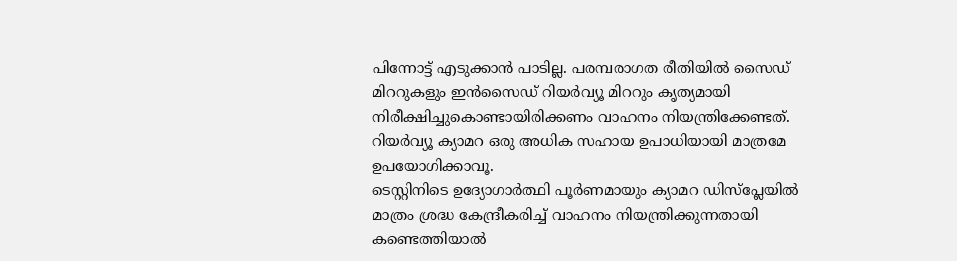പിന്നോട്ട് എടുക്കാൻ പാടില്ല. പരമ്പരാഗത രീതിയിൽ സൈഡ് മിററുകളും ഇൻസൈഡ് റിയർവ്യൂ മിററും കൃത്യമായി നിരീക്ഷിച്ചുകൊണ്ടായിരിക്കണം വാഹനം നിയന്ത്രിക്കേണ്ടത്. റിയർവ്യൂ ക്യാമറ ഒരു അധിക സഹായ ഉപാധിയായി മാത്രമേ ഉപയോഗിക്കാവൂ.
ടെസ്റ്റിനിടെ ഉദ്യോഗാർത്ഥി പൂർണമായും ക്യാമറ ഡിസ്പ്ലേയിൽ മാത്രം ശ്രദ്ധ കേന്ദ്രീകരിച്ച് വാഹനം നിയന്ത്രിക്കുന്നതായി കണ്ടെത്തിയാൽ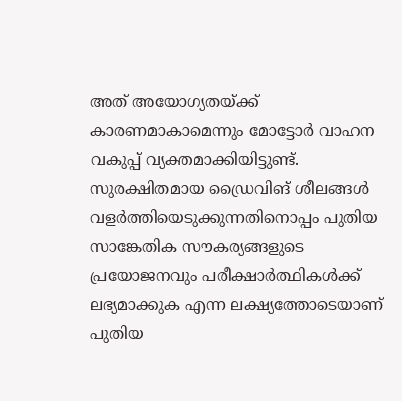അത് അയോഗ്യതയ്ക്ക് കാരണമാകാമെന്നും മോട്ടോർ വാഹന വകുപ്പ് വ്യക്തമാക്കിയിട്ടുണ്ട്. സുരക്ഷിതമായ ഡ്രൈവിങ് ശീലങ്ങൾ വളർത്തിയെടുക്കുന്നതിനൊപ്പം പുതിയ സാങ്കേതിക സൗകര്യങ്ങളുടെ പ്രയോജനവും പരീക്ഷാർത്ഥികൾക്ക് ലഭ്യമാക്കുക എന്ന ലക്ഷ്യത്തോടെയാണ് പുതിയ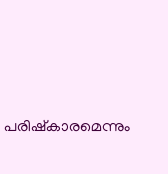പരിഷ്കാരമെന്നും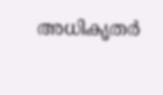അധികൃതർ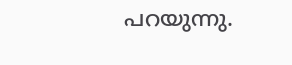പറയുന്നു.